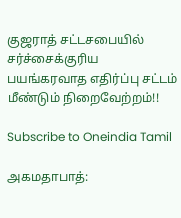குஜராத் சட்டசபையில் சர்ச்சைக்குரிய பயங்கரவாத எதிர்ப்பு சட்டம் மீண்டும் நிறைவேற்றம்!!

Subscribe to Oneindia Tamil

அகமதாபாத்: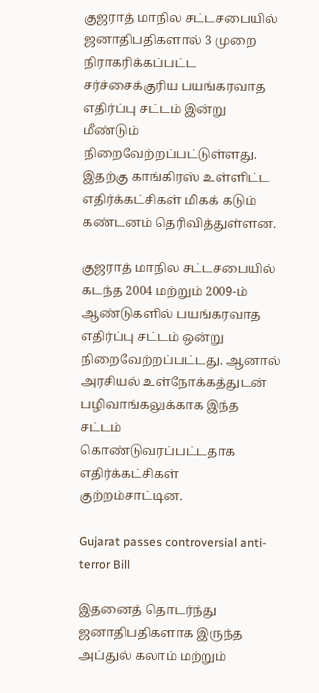குஜராத் மாநில சட்டசபையில் ஜனாதிபதிகளால் 3 முறை நிராகரிக்கப்பட்ட சர்ச்சைக்குரிய பயங்கரவாத எதிர்ப்பு சட்டம் இன்று மீண்டும் நிறைவேற்றப்பட்டுள்ளது. இதற்கு காங்கிரஸ் உள்ளிட்ட எதிர்க்கட்சிகள் மிகக் கடும் கண்டனம் தெரிவித்துள்ளன.

குஜராத் மாநில சட்டசபையில் கடந்த 2004 மற்றும் 2009-ம் ஆண்டுகளில் பயங்கரவாத எதிர்ப்பு சட்டம் ஒன்று நிறைவேற்றப்பட்டது. ஆனால் அரசியல் உள்நோக்கத்துடன் பழிவாங்கலுக்காக இந்த சட்டம் கொண்டுவரப்பட்டதாக எதிர்க்கட்சிகள் குற்றம்சாட்டின.

Gujarat passes controversial anti-terror Bill

இதனைத் தொடர்ந்து ஜனாதிபதிகளாக இருந்த அப்துல் கலாம் மற்றும்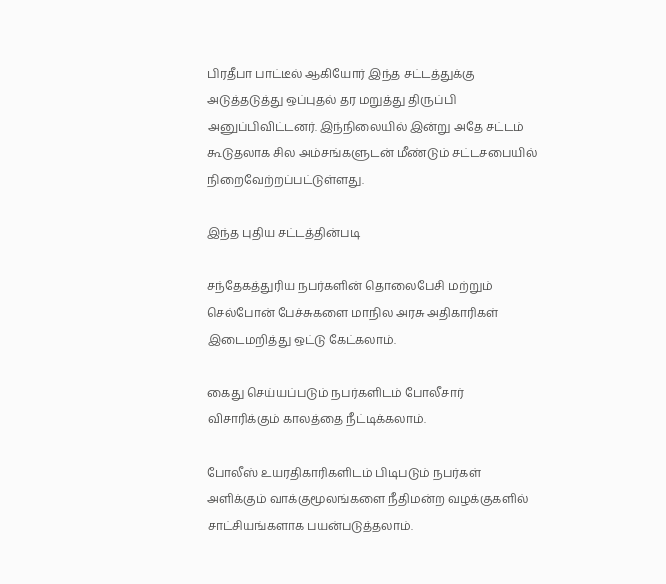பிரதீபா பாட்டீல் ஆகியோர் இந்த சட்டத்துக்கு அடுத்தடுத்து ஒப்புதல் தர மறுத்து திருப்பி அனுப்பிவிட்டனர். இந்நிலையில் இன்று அதே சட்டம் கூடுதலாக சில அம்சங்களுடன் மீண்டும் சட்டசபையில் நிறைவேற்றப்பட்டுள்ளது.

இந்த புதிய சட்டத்தின்படி

சந்தேகத்துரிய நபர்களின் தொலைபேசி மற்றும் செல்போன் பேச்சுகளை மாநில அரசு அதிகாரிகள் இடைமறித்து ஒட்டு கேட்கலாம்.

கைது செய்யப்படும் நபர்களிடம் போலீசார் விசாரிக்கும் காலத்தை நீட்டிக்கலாம்.

போலீஸ் உயரதிகாரிகளிடம் பிடிபடும் நபர்கள் அளிக்கும் வாக்குமூலங்களை நீதிமன்ற வழக்குகளில் சாட்சியங்களாக பயன்படுத்தலாம்.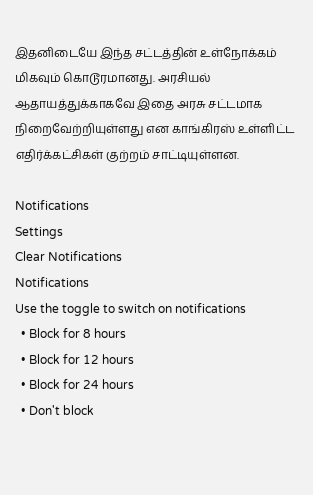இதனிடையே இந்த சட்டத்தின் உள்நோக்கம் மிகவும் கொடூரமானது. அரசியல் ஆதாயத்துக்காகவே இதை அரசு சட்டமாக நிறைவேற்றியுள்ளது என காங்கிரஸ் உள்ளிட்ட எதிர்க்கட்சிகள் குற்றம் சாட்டியுள்ளன.

Notifications
Settings
Clear Notifications
Notifications
Use the toggle to switch on notifications
  • Block for 8 hours
  • Block for 12 hours
  • Block for 24 hours
  • Don't block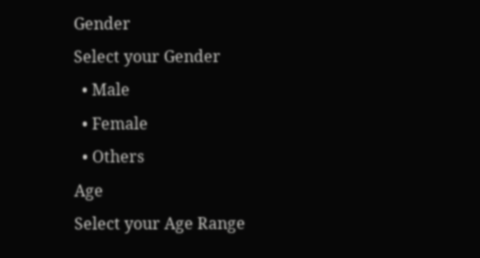Gender
Select your Gender
  • Male
  • Female
  • Others
Age
Select your Age Range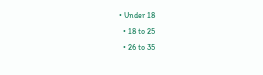• Under 18
  • 18 to 25
  • 26 to 35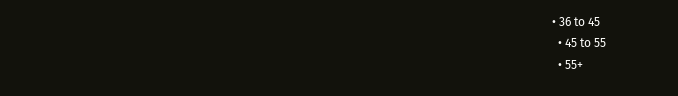• 36 to 45
  • 45 to 55
  • 55+